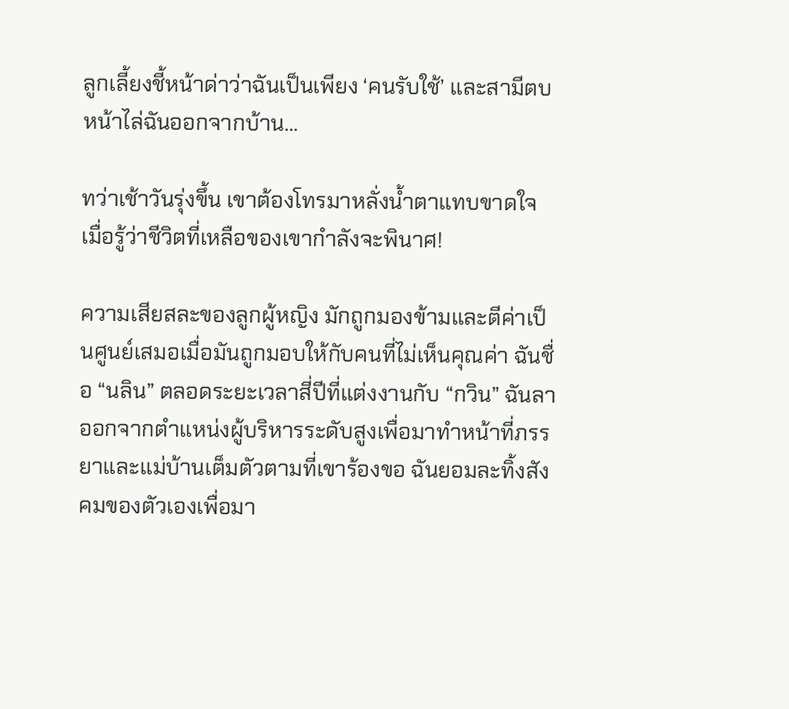ลูกเลี้ยงชี้หน้าด่าว่าฉันเป็นเพียง ‘คนรับใช้’ และสามีตบหน้าไล่ฉันออกจากบ้าน…

ทว่าเช้าวันรุ่งขึ้น เขาต้องโทรมาหลั่งน้ำตาแทบขาดใจ เมื่อรู้ว่าชีวิตที่เหลือของเขากำลังจะพินาศ!

ความเสียสละของลูกผู้หญิง มักถูกมองข้ามและตีค่าเป็นศูนย์เสมอเมื่อมันถูกมอบให้กับคนที่ไม่เห็นคุณค่า ฉันชื่อ “นลิน” ตลอดระยะเวลาสี่ปีที่แต่งงานกับ “กวิน” ฉันลาออกจากตำแหน่งผู้บริหารระดับสูงเพื่อมาทำหน้าที่ภรรยาและแม่บ้านเต็มตัวตามที่เขาร้องขอ ฉันยอมละทิ้งสังคมของตัวเองเพื่อมา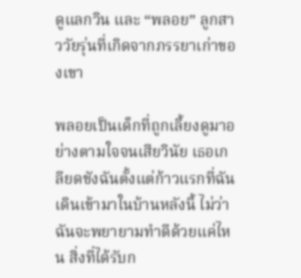ดูแลกวิน และ “พลอย” ลูกสาววัยรุ่นที่เกิดจากภรรยาเก่าของเขา

พลอยเป็นเด็กที่ถูกเลี้ยงดูมาอย่างตามใจจนเสียวินัย เธอเกลียดชังฉันตั้งแต่ก้าวแรกที่ฉันเดินเข้ามาในบ้านหลังนี้ ไม่ว่าฉันจะพยายามทำดีด้วยแค่ไหน สิ่งที่ได้รับก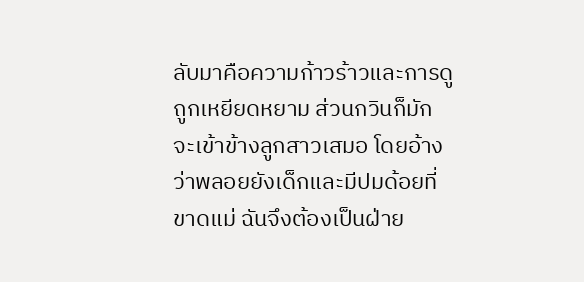ลับมาคือความก้าวร้าวและการดูถูกเหยียดหยาม ส่วนกวินก็มักจะเข้าข้างลูกสาวเสมอ โดยอ้างว่าพลอยยังเด็กและมีปมด้อยที่ขาดแม่ ฉันจึงต้องเป็นฝ่าย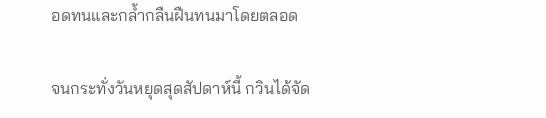อดทนและกล้ำกลืนฝืนทนมาโดยตลอด

จนกระทั่งวันหยุดสุดสัปดาห์นี้ กวินได้จัด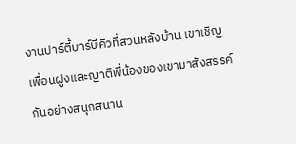งานปาร์ตี้บาร์บีคิวที่สวนหลังบ้าน เขาเชิญเพื่อนฝูงและญาติพี่น้องของเขามาสังสรรค์กันอย่างสนุกสนาน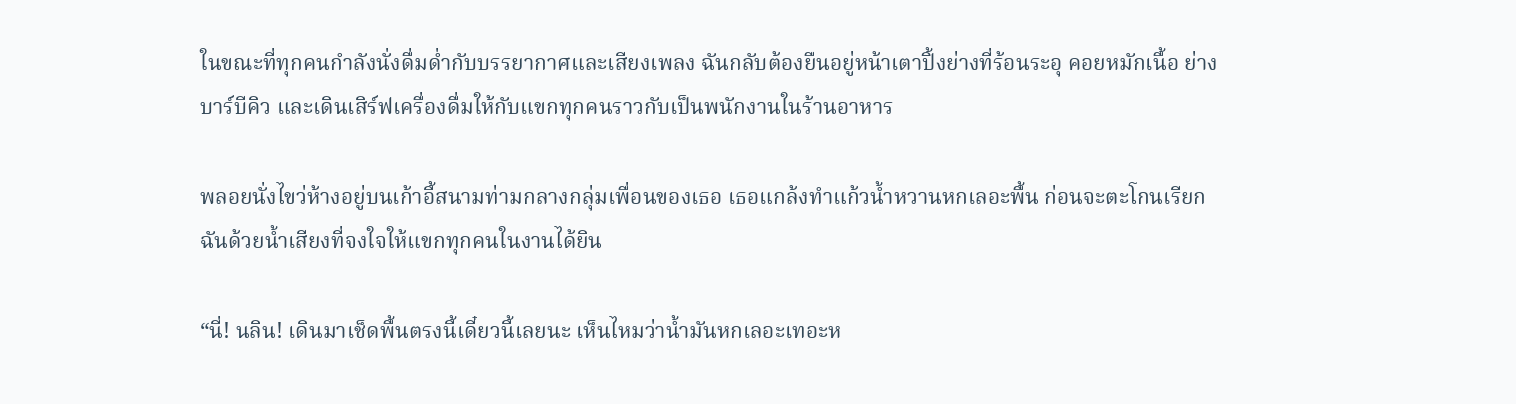ในขณะที่ทุกคนกำลังนั่งดื่มด่ำกับบรรยากาศและเสียงเพลง ฉันกลับต้องยืนอยู่หน้าเตาปิ้งย่างที่ร้อนระอุ คอยหมักเนื้อ ย่างบาร์บีคิว และเดินเสิร์ฟเครื่องดื่มให้กับแขกทุกคนราวกับเป็นพนักงานในร้านอาหาร

พลอยนั่งไขว่ห้างอยู่บนเก้าอี้สนามท่ามกลางกลุ่มเพื่อนของเธอ เธอแกล้งทำแก้วน้ำหวานหกเลอะพื้น ก่อนจะตะโกนเรียกฉันด้วยน้ำเสียงที่จงใจให้แขกทุกคนในงานได้ยิน

“นี่! นลิน! เดินมาเช็ดพื้นตรงนี้เดี๋ยวนี้เลยนะ เห็นไหมว่าน้ำมันหกเลอะเทอะห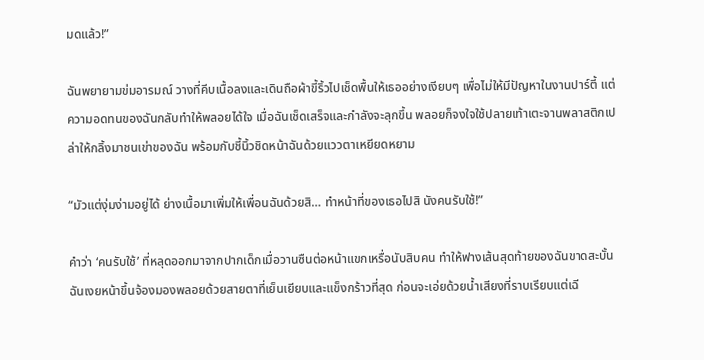มดแล้ว!”

ฉันพยายามข่มอารมณ์ วางที่คีบเนื้อลงและเดินถือผ้าขี้ริ้วไปเช็ดพื้นให้เธออย่างเงียบๆ เพื่อไม่ให้มีปัญหาในงานปาร์ตี้ แต่ความอดทนของฉันกลับทำให้พลอยได้ใจ เมื่อฉันเช็ดเสร็จและกำลังจะลุกขึ้น พลอยก็จงใจใช้ปลายเท้าเตะจานพลาสติกเปล่าให้กลิ้งมาชนเข่าของฉัน พร้อมกับชี้นิ้วชิดหน้าฉันด้วยแววตาเหยียดหยาม

“มัวแต่งุ่มง่ามอยู่ได้ ย่างเนื้อมาเพิ่มให้เพื่อนฉันด้วยสิ… ทำหน้าที่ของเธอไปสิ นังคนรับใช้!”

คำว่า ‘คนรับใช้’ ที่หลุดออกมาจากปากเด็กเมื่อวานซืนต่อหน้าแขกเหรื่อนับสิบคน ทำให้ฟางเส้นสุดท้ายของฉันขาดสะบั้น ฉันเงยหน้าขึ้นจ้องมองพลอยด้วยสายตาที่เย็นเยียบและแข็งกร้าวที่สุด ก่อนจะเอ่ยด้วยน้ำเสียงที่ราบเรียบแต่เฉี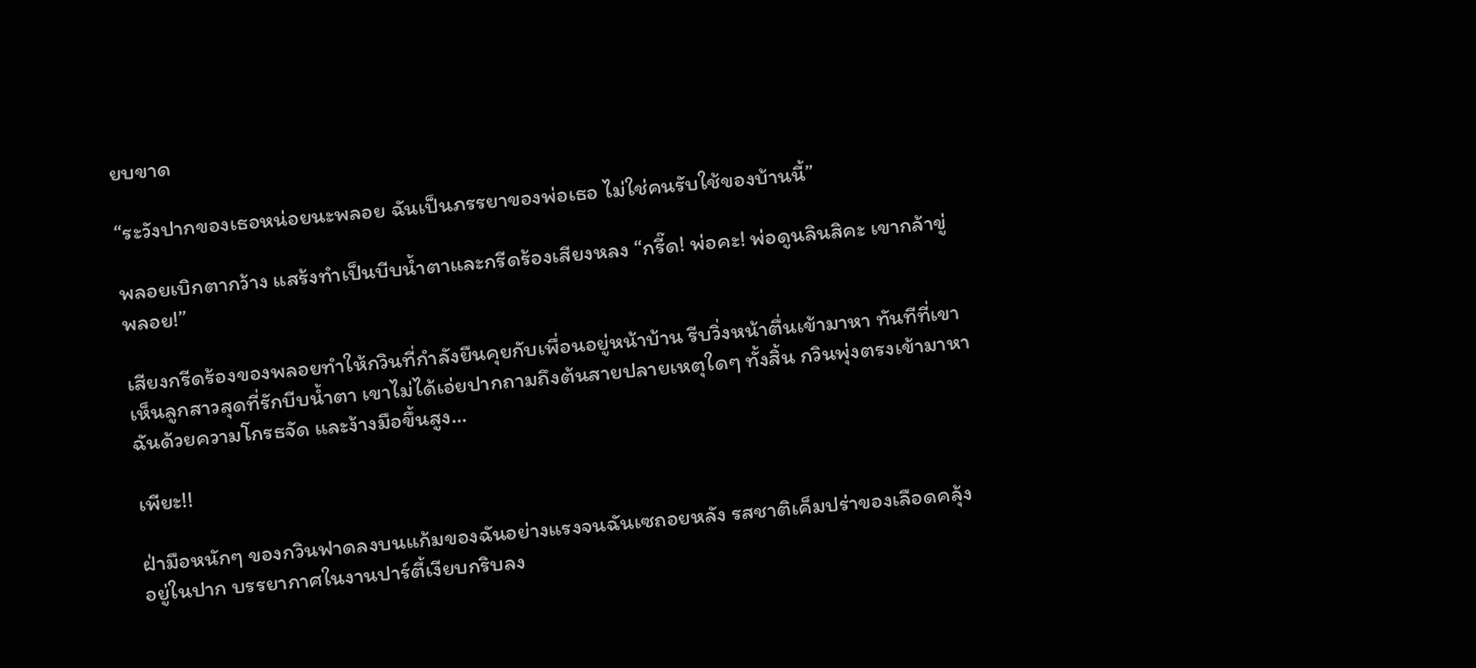ยบขาด

“ระวังปากของเธอหน่อยนะพลอย ฉันเป็นภรรยาของพ่อเธอ ไม่ใช่คนรับใช้ของบ้านนี้”

พลอยเบิกตากว้าง แสร้งทำเป็นบีบน้ำตาและกรีดร้องเสียงหลง “กรี๊ด! พ่อคะ! พ่อดูนลินสิคะ เขากล้าขู่พลอย!”

เสียงกรีดร้องของพลอยทำให้กวินที่กำลังยืนคุยกับเพื่อนอยู่หน้าบ้าน รีบวิ่งหน้าตื่นเข้ามาหา ทันทีที่เขาเห็นลูกสาวสุดที่รักบีบน้ำตา เขาไม่ได้เอ่ยปากถามถึงต้นสายปลายเหตุใดๆ ทั้งสิ้น กวินพุ่งตรงเข้ามาหาฉันด้วยความโกรธจัด และง้างมือขึ้นสูง…

เพียะ!!

ฝ่ามือหนักๆ ของกวินฟาดลงบนแก้มของฉันอย่างแรงจนฉันเซถอยหลัง รสชาติเค็มปร่าของเลือดคลุ้งอยู่ในปาก บรรยากาศในงานปาร์ตี้เงียบกริบลง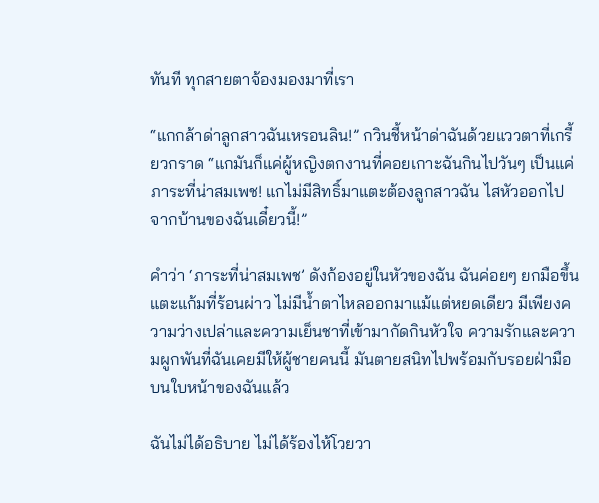ทันที ทุกสายตาจ้องมองมาที่เรา

“แกกล้าด่าลูกสาวฉันเหรอนลิน!” กวินชี้หน้าด่าฉันด้วยแววตาที่เกรี้ยวกราด “แกมันก็แค่ผู้หญิงตกงานที่คอยเกาะฉันกินไปวันๆ เป็นแค่ภาระที่น่าสมเพช! แกไม่มีสิทธิ์มาแตะต้องลูกสาวฉัน ไสหัวออกไปจากบ้านของฉันเดี๋ยวนี้!”

คำว่า ‘ภาระที่น่าสมเพช’ ดังก้องอยู่ในหัวของฉัน ฉันค่อยๆ ยกมือขึ้นแตะแก้มที่ร้อนผ่าว ไม่มีน้ำตาไหลออกมาแม้แต่หยดเดียว มีเพียงความว่างเปล่าและความเย็นชาที่เข้ามากัดกินหัวใจ ความรักและความผูกพันที่ฉันเคยมีให้ผู้ชายคนนี้ มันตายสนิทไปพร้อมกับรอยฝ่ามือบนใบหน้าของฉันแล้ว

ฉันไม่ได้อธิบาย ไม่ได้ร้องไห้โวยวา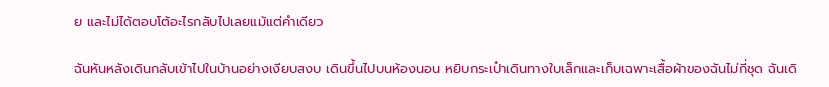ย และไม่ได้ตอบโต้อะไรกลับไปเลยแม้แต่คำเดียว

ฉันหันหลังเดินกลับเข้าไปในบ้านอย่างเงียบสงบ เดินขึ้นไปบนห้องนอน หยิบกระเป๋าเดินทางใบเล็กและเก็บเฉพาะเสื้อผ้าของฉันไม่กี่ชุด ฉันเดิ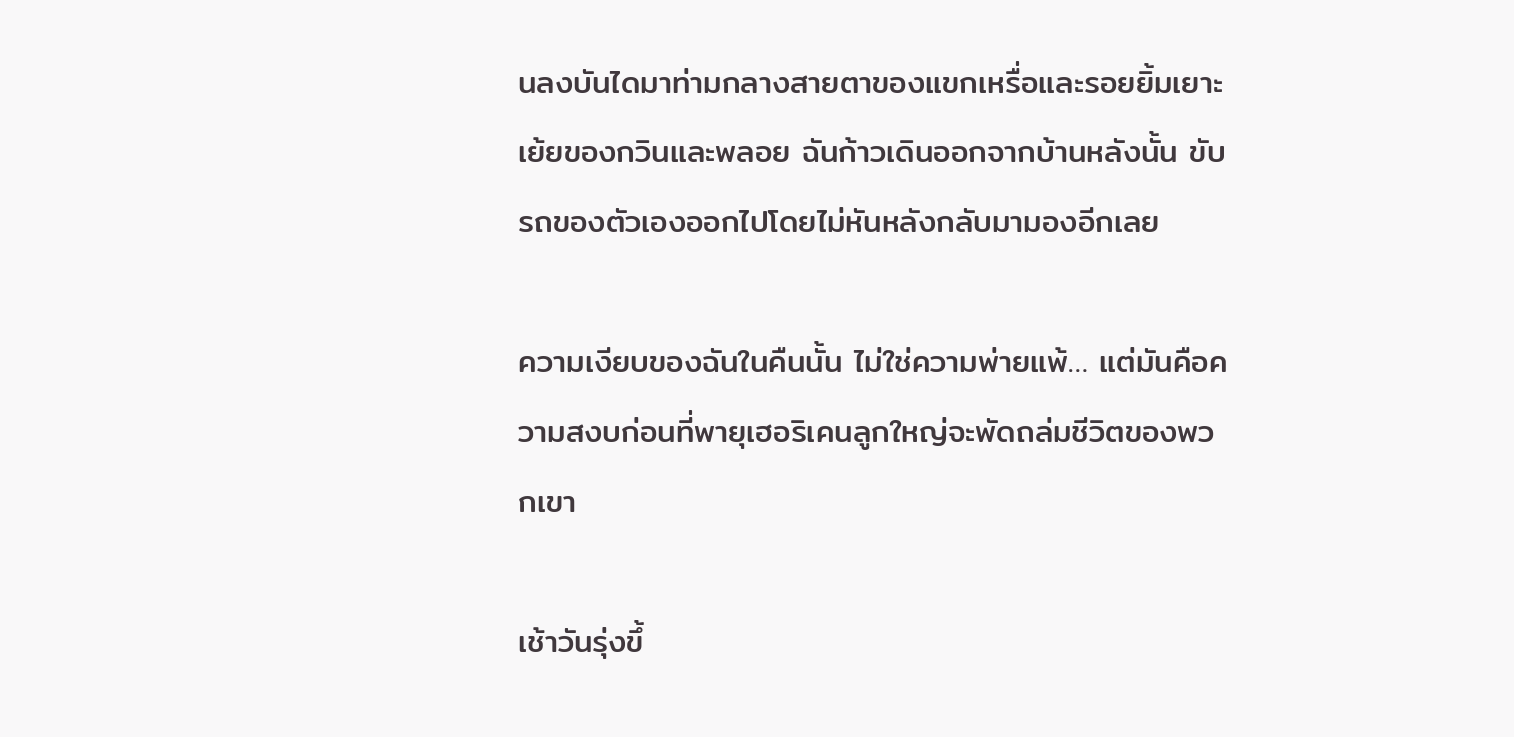นลงบันไดมาท่ามกลางสายตาของแขกเหรื่อและรอยยิ้มเยาะเย้ยของกวินและพลอย ฉันก้าวเดินออกจากบ้านหลังนั้น ขับรถของตัวเองออกไปโดยไม่หันหลังกลับมามองอีกเลย

ความเงียบของฉันในคืนนั้น ไม่ใช่ความพ่ายแพ้… แต่มันคือความสงบก่อนที่พายุเฮอริเคนลูกใหญ่จะพัดถล่มชีวิตของพวกเขา

เช้าวันรุ่งขึ้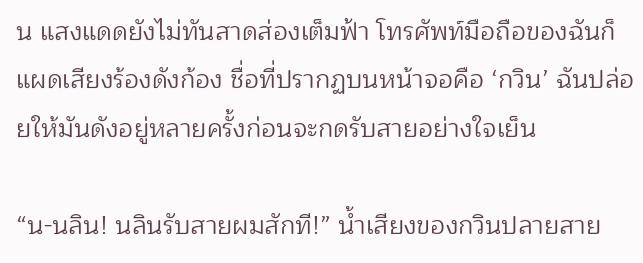น แสงแดดยังไม่ทันสาดส่องเต็มฟ้า โทรศัพท์มือถือของฉันก็แผดเสียงร้องดังก้อง ชื่อที่ปรากฏบนหน้าจอคือ ‘กวิน’ ฉันปล่อยให้มันดังอยู่หลายครั้งก่อนจะกดรับสายอย่างใจเย็น

“น-นลิน! นลินรับสายผมสักที!” น้ำเสียงของกวินปลายสาย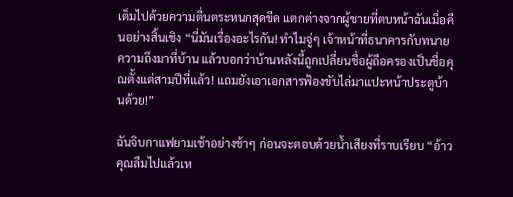เต็มไปด้วยความตื่นตระหนกสุดขีด แตกต่างจากผู้ชายที่ตบหน้าฉันเมื่อคืนอย่างสิ้นเชิง “นี่มันเรื่องอะไรกัน! ทำไมจู่ๆ เจ้าหน้าที่ธนาคารกับทนายความถึงมาที่บ้าน แล้วบอกว่าบ้านหลังนี้ถูกเปลี่ยนชื่อผู้ถือครองเป็นชื่อคุณตั้งแต่สามปีที่แล้ว! แถมยังเอาเอกสารฟ้องขับไล่มาแปะหน้าประตูบ้านด้วย!”

ฉันจิบกาแฟยามเช้าอย่างช้าๆ ก่อนจะตอบด้วยน้ำเสียงที่ราบเรียบ “อ้าว คุณลืมไปแล้วเห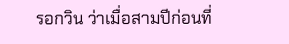รอกวิน ว่าเมื่อสามปีก่อนที่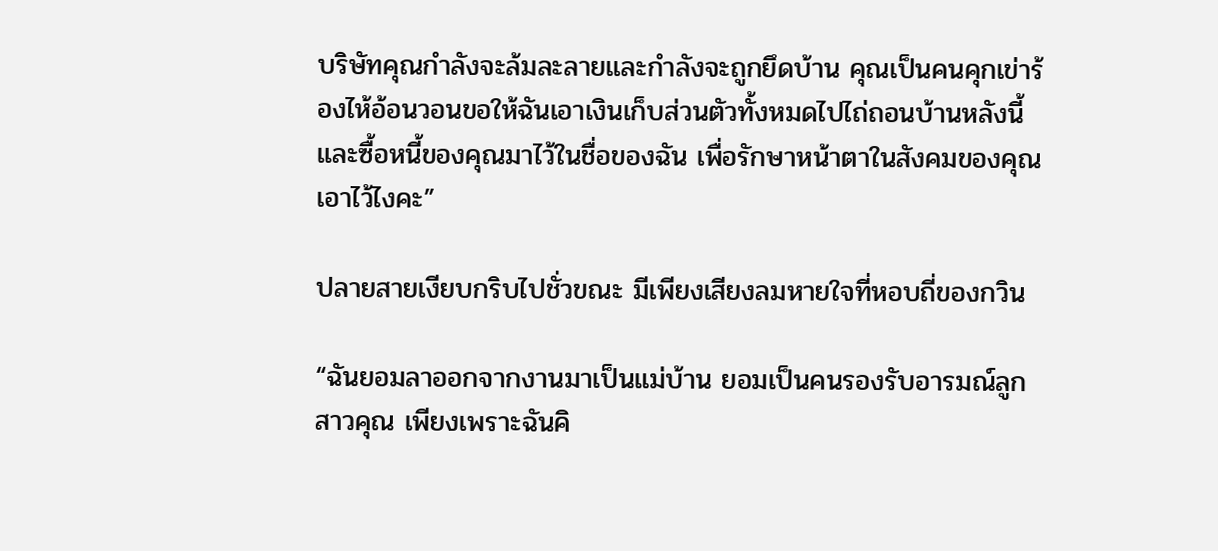บริษัทคุณกำลังจะล้มละลายและกำลังจะถูกยึดบ้าน คุณเป็นคนคุกเข่าร้องไห้อ้อนวอนขอให้ฉันเอาเงินเก็บส่วนตัวทั้งหมดไปไถ่ถอนบ้านหลังนี้และซื้อหนี้ของคุณมาไว้ในชื่อของฉัน เพื่อรักษาหน้าตาในสังคมของคุณเอาไว้ไงคะ”

ปลายสายเงียบกริบไปชั่วขณะ มีเพียงเสียงลมหายใจที่หอบถี่ของกวิน

“ฉันยอมลาออกจากงานมาเป็นแม่บ้าน ยอมเป็นคนรองรับอารมณ์ลูกสาวคุณ เพียงเพราะฉันคิ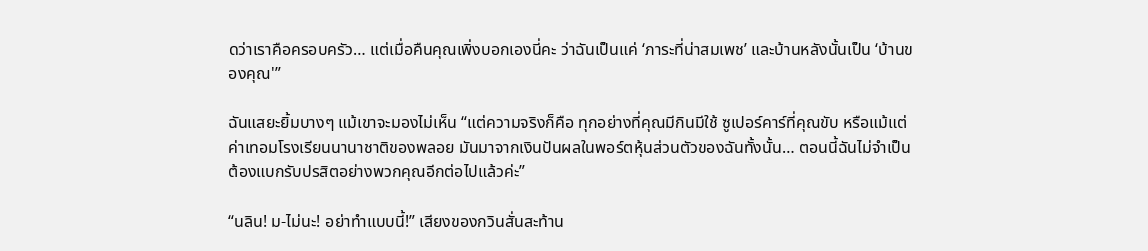ดว่าเราคือครอบครัว… แต่เมื่อคืนคุณเพิ่งบอกเองนี่คะ ว่าฉันเป็นแค่ ‘ภาระที่น่าสมเพช’ และบ้านหลังนั้นเป็น ‘บ้านของคุณ'”

ฉันแสยะยิ้มบางๆ แม้เขาจะมองไม่เห็น “แต่ความจริงก็คือ ทุกอย่างที่คุณมีกินมีใช้ ซูเปอร์คาร์ที่คุณขับ หรือแม้แต่ค่าเทอมโรงเรียนนานาชาติของพลอย มันมาจากเงินปันผลในพอร์ตหุ้นส่วนตัวของฉันทั้งนั้น… ตอนนี้ฉันไม่จำเป็นต้องแบกรับปรสิตอย่างพวกคุณอีกต่อไปแล้วค่ะ”

“นลิน! ม-ไม่นะ! อย่าทำแบบนี้!” เสียงของกวินสั่นสะท้าน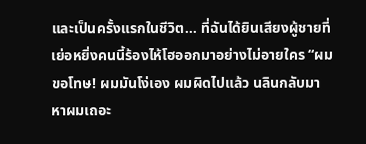และเป็นครั้งแรกในชีวิต… ที่ฉันได้ยินเสียงผู้ชายที่เย่อหยิ่งคนนี้ร้องไห้โฮออกมาอย่างไม่อายใคร “ผมขอโทษ! ผมมันโง่เอง ผมผิดไปแล้ว นลินกลับมาหาผมเถอะ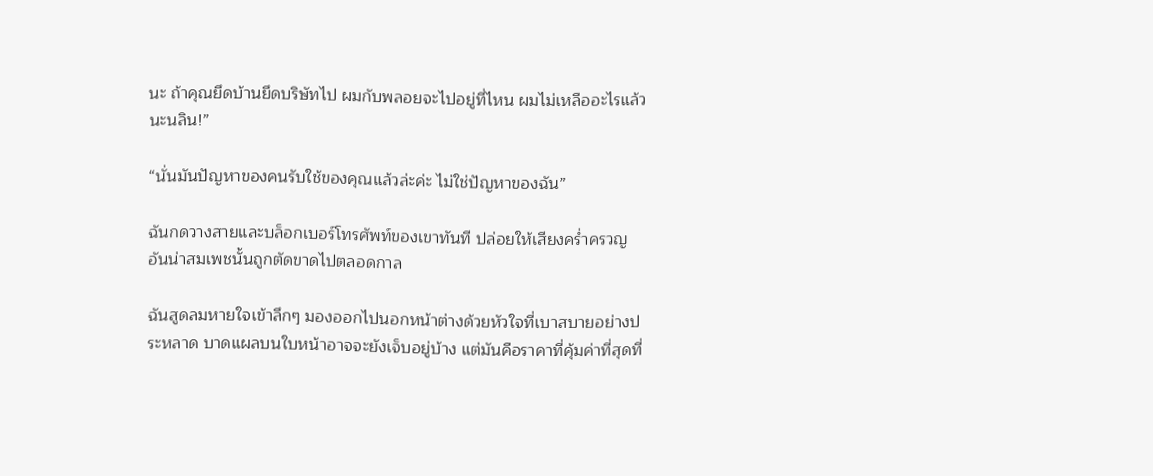นะ ถ้าคุณยึดบ้านยึดบริษัทไป ผมกับพลอยจะไปอยู่ที่ไหน ผมไม่เหลืออะไรแล้วนะนลิน!”

“นั่นมันปัญหาของคนรับใช้ของคุณแล้วล่ะค่ะ ไม่ใช่ปัญหาของฉัน”

ฉันกดวางสายและบล็อกเบอร์โทรศัพท์ของเขาทันที ปล่อยให้เสียงคร่ำครวญอันน่าสมเพชนั้นถูกตัดขาดไปตลอดกาล

ฉันสูดลมหายใจเข้าลึกๆ มองออกไปนอกหน้าต่างด้วยหัวใจที่เบาสบายอย่างประหลาด บาดแผลบนใบหน้าอาจจะยังเจ็บอยู่บ้าง แต่มันคือราคาที่คุ้มค่าที่สุดที่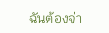ฉันต้องจ่า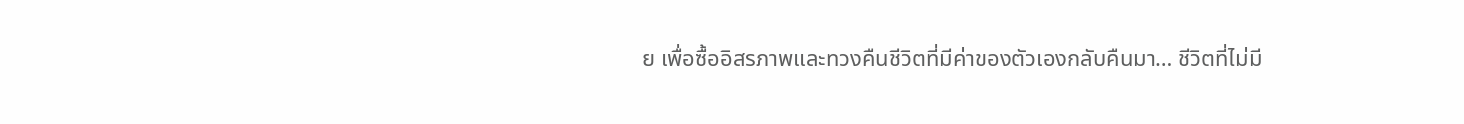ย เพื่อซื้ออิสรภาพและทวงคืนชีวิตที่มีค่าของตัวเองกลับคืนมา… ชีวิตที่ไม่มี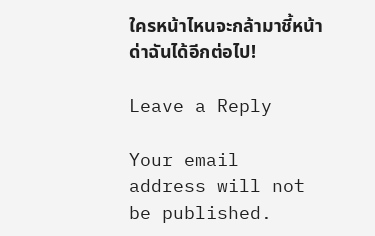ใครหน้าไหนจะกล้ามาชี้หน้าด่าฉันได้อีกต่อไป!

Leave a Reply

Your email address will not be published.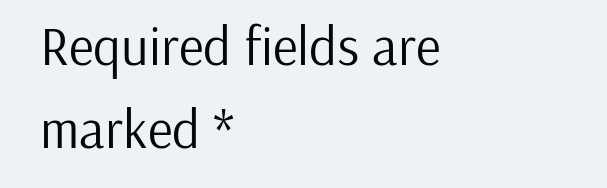Required fields are marked *